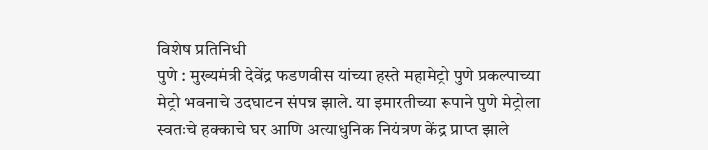विशेष प्रतिनिधी
पुणे : मुख्यमंत्री देवेंद्र फडणवीस यांच्या हस्ते महामेट्रो पुणे प्रकल्पाच्या मेट्रो भवनाचे उदघाटन संपन्न झाले. या इमारतीच्या रूपाने पुणे मेट्रोला स्वतःचे हक्काचे घर आणि अत्याधुनिक नियंत्रण केंद्र प्राप्त झाले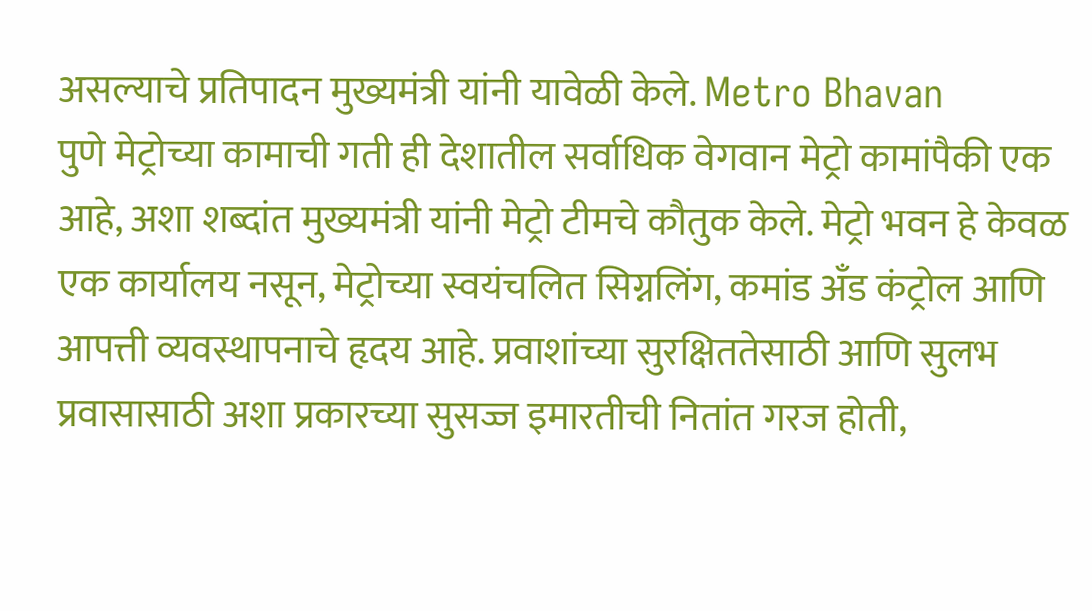असल्याचे प्रतिपादन मुख्यमंत्री यांनी यावेळी केले. Metro Bhavan
पुणे मेट्रोच्या कामाची गती ही देशातील सर्वाधिक वेगवान मेट्रो कामांपैकी एक आहे, अशा शब्दांत मुख्यमंत्री यांनी मेट्रो टीमचे कौतुक केले. मेट्रो भवन हे केवळ एक कार्यालय नसून, मेट्रोच्या स्वयंचलित सिग्नलिंग, कमांड अँड कंट्रोल आणि आपत्ती व्यवस्थापनाचे हृदय आहे. प्रवाशांच्या सुरक्षिततेसाठी आणि सुलभ प्रवासासाठी अशा प्रकारच्या सुसज्ज इमारतीची नितांत गरज होती,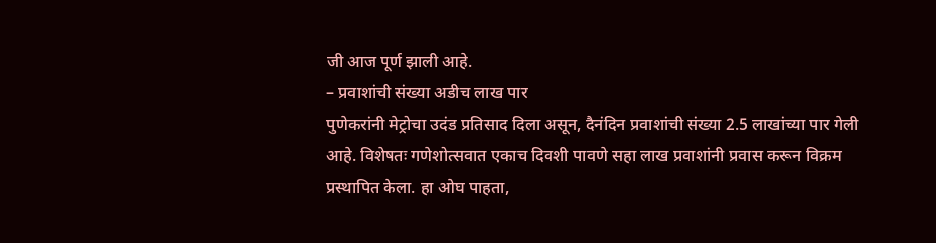जी आज पूर्ण झाली आहे.
– प्रवाशांची संख्या अडीच लाख पार
पुणेकरांनी मेट्रोचा उदंड प्रतिसाद दिला असून, दैनंदिन प्रवाशांची संख्या 2.5 लाखांच्या पार गेली आहे. विशेषतः गणेशोत्सवात एकाच दिवशी पावणे सहा लाख प्रवाशांनी प्रवास करून विक्रम प्रस्थापित केला. हा ओघ पाहता,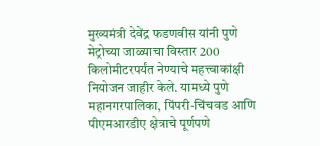मुख्यमंत्री देवेंद्र फडणवीस यांनी पुणे मेट्रोच्या जाळ्याचा विस्तार 200 किलोमीटरपर्यंत नेण्याचे महत्त्वाकांक्षी नियोजन जाहीर केले. यामध्ये पुणे महानगरपालिका, पिंपरी-चिंचवड आणि पीएमआरडीए क्षेत्राचे पूर्णपणे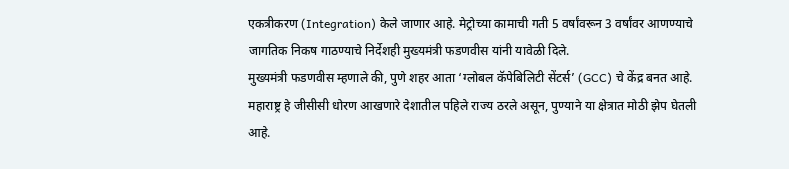एकत्रीकरण (Integration) केले जाणार आहे. मेट्रोच्या कामाची गती 5 वर्षांवरून 3 वर्षांवर आणण्याचे जागतिक निकष गाठण्याचे निर्देशही मुख्यमंत्री फडणवीस यांनी यावेळी दिले.
मुख्यमंत्री फडणवीस म्हणाले की, पुणे शहर आता ‘ग्लोबल कॅपेबिलिटी सेंटर्स’ (GCC) चे केंद्र बनत आहे. महाराष्ट्र हे जीसीसी धोरण आखणारे देशातील पहिले राज्य ठरले असून, पुण्याने या क्षेत्रात मोठी झेप घेतली आहे.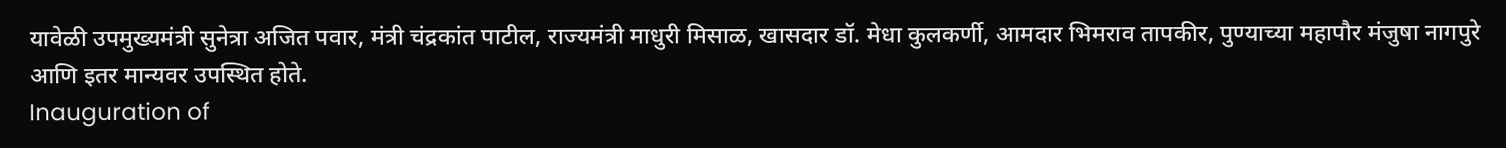यावेळी उपमुख्यमंत्री सुनेत्रा अजित पवार, मंत्री चंद्रकांत पाटील, राज्यमंत्री माधुरी मिसाळ, खासदार डॉ. मेधा कुलकर्णी, आमदार भिमराव तापकीर, पुण्याच्या महापौर मंजुषा नागपुरे आणि इतर मान्यवर उपस्थित होते.
Inauguration of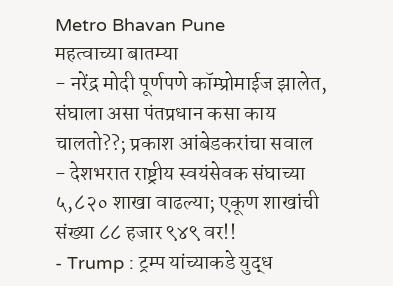Metro Bhavan Pune
महत्वाच्या बातम्या
- नरेंद्र मोदी पूर्णपणे कॉम्प्रोमाईज झालेत, संघाला असा पंतप्रधान कसा काय चालतो??; प्रकाश आंबेडकरांचा सवाल
- देशभरात राष्ट्रीय स्वयंसेवक संघाच्या ५,८२० शाखा वाढल्या; एकूण शाखांची संख्या ८८ हजार ९४९ वर!!
- Trump : ट्रम्प यांच्याकडे युद्ध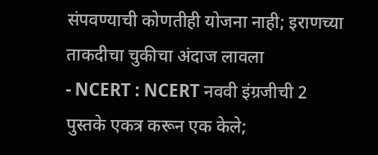संपवण्याची कोणतीही योजना नाही; इराणच्या ताकदीचा चुकीचा अंदाज लावला
- NCERT : NCERT नववी इंग्रजीची 2 पुस्तके एकत्र करून एक केले;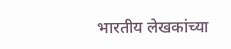भारतीय लेखकांच्या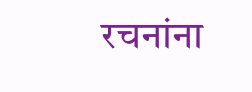रचनांना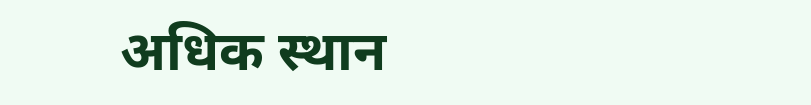अधिक स्थान